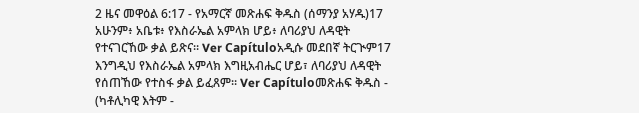2 ዜና መዋዕል 6:17 - የአማርኛ መጽሐፍ ቅዱስ (ሰማንያ አሃዱ)17 አሁንም፥ አቤቱ፥ የእስራኤል አምላክ ሆይ፥ ለባሪያህ ለዳዊት የተናገርኸው ቃል ይጽና። Ver Capítuloአዲሱ መደበኛ ትርጒም17 እንግዲህ የእስራኤል አምላክ እግዚአብሔር ሆይ፣ ለባሪያህ ለዳዊት የሰጠኸው የተስፋ ቃል ይፈጸም። Ver Capítuloመጽሐፍ ቅዱስ - (ካቶሊካዊ እትም -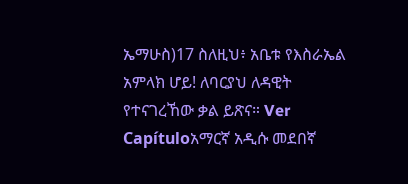ኤማሁስ)17 ስለዚህ፥ አቤቱ የእስራኤል አምላክ ሆይ! ለባርያህ ለዳዊት የተናገረኸው ቃል ይጽና። Ver Capítuloአማርኛ አዲሱ መደበኛ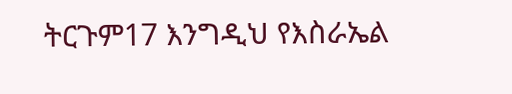ትርጉም17 እንግዲህ የእስራኤል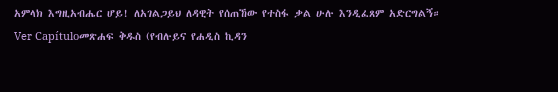አምላክ እግዚአብሔር ሆይ! ለአገልጋይህ ለዳዊት የሰጠኸው የተስፋ ቃል ሁሉ እንዲፈጸም አድርግልኝ። Ver Capítuloመጽሐፍ ቅዱስ (የብሉይና የሐዲስ ኪዳን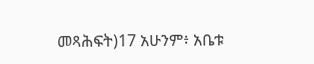መጻሕፍት)17 አሁንም፥ አቤቱ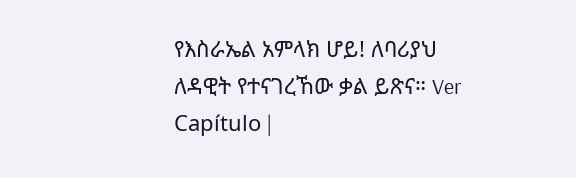የእስራኤል አምላክ ሆይ! ለባሪያህ ለዳዊት የተናገረኸው ቃል ይጽና። Ver Capítulo |